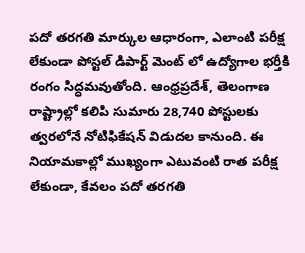పదో తరగతి మార్కుల ఆధారంగా, ఎలాంటి పరీక్ష లేకుండా పోస్టల్ డిపార్ట్ మెంట్ లో ఉద్యోగాల భర్తీకి రంగం సిద్ధమవుతోంది. ఆంధ్రప్రదేశ్, తెలంగాణ రాష్ట్రాల్లో కలిపి సుమారు 28,740 పోస్టులకు త్వరలోనే నోటిఫికేషన్ విడుదల కానుంది. ఈ నియామకాల్లో ముఖ్యంగా ఎటువంటి రాత పరీక్ష లేకుండా, కేవలం పదో తరగతి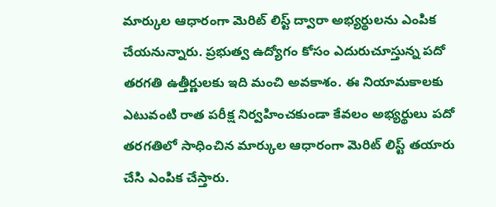మార్కుల ఆధారంగా మెరిట్ లిస్ట్ ద్వారా అభ్యర్థులను ఎంపిక చేయనున్నారు. ప్రభుత్వ ఉద్యోగం కోసం ఎదురుచూస్తున్న పదో తరగతి ఉత్తీర్ణులకు ఇది మంచి అవకాశం. ఈ నియామకాలకు ఎటువంటి రాత పరీక్ష నిర్వహించకుండా కేవలం అభ్యర్థులు పదో తరగతిలో సాధించిన మార్కుల ఆధారంగా మెరిట్ లిస్ట్ తయారు చేసి ఎంపిక చేస్తారు.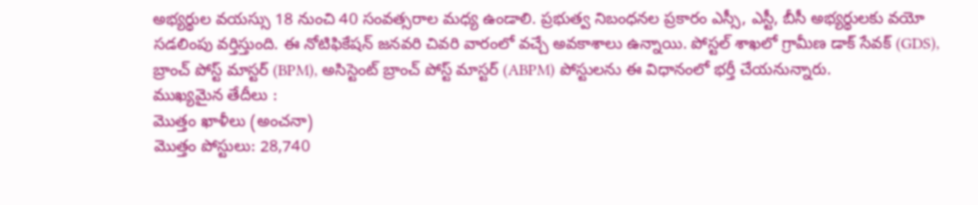అభ్యర్థుల వయస్సు 18 నుంచి 40 సంవత్సరాల మధ్య ఉండాలి. ప్రభుత్వ నిబంధనల ప్రకారం ఎస్సీ, ఎస్టీ, బీసీ అభ్యర్థులకు వయో సడలింపు వర్తిస్తుంది. ఈ నోటిఫికేషన్ జనవరి చివరి వారంలో వచ్చే అవకాశాలు ఉన్నాయి. పోస్టల్ శాఖలో గ్రామీణ డాక్ సేవక్ (GDS), బ్రాంచ్ పోస్ట్ మాస్టర్ (BPM), అసిస్టెంట్ బ్రాంచ్ పోస్ట్ మాస్టర్ (ABPM) పోస్టులను ఈ విధానంలో భర్తీ చేయనున్నారు.
ముఖ్యమైన తేదీలు :
మొత్తం ఖాళీలు (అంచనా)
మొత్తం పోస్టులు: 28,740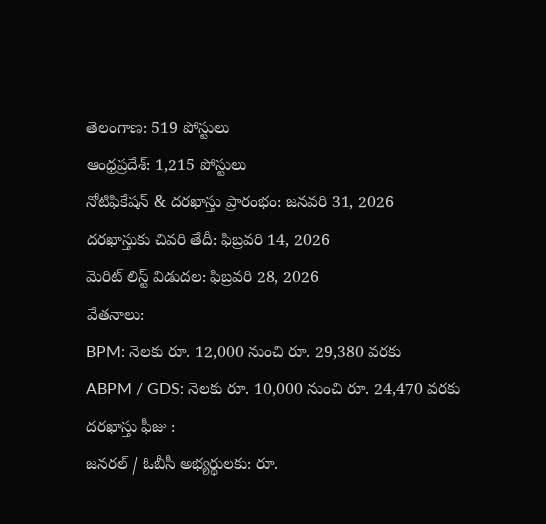తెలంగాణ: 519 పోస్టులు
ఆంధ్రప్రదేశ్: 1,215 పోస్టులు
నోటిఫికేషన్ & దరఖాస్తు ప్రారంభం: జనవరి 31, 2026
దరఖాస్తుకు చివరి తేదీ: ఫిబ్రవరి 14, 2026
మెరిట్ లిస్ట్ విడుదల: ఫిబ్రవరి 28, 2026
వేతనాలు:
BPM: నెలకు రూ. 12,000 నుంచి రూ. 29,380 వరకు
ABPM / GDS: నెలకు రూ. 10,000 నుంచి రూ. 24,470 వరకు
దరఖాస్తు ఫీజు :
జనరల్ / ఓబీసీ అభ్యర్థులకు: రూ.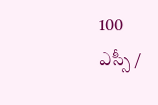100
ఎస్సీ /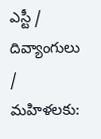ఎస్టీ / దివ్యాంగులు / మహిళలకు: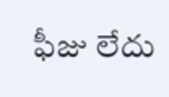ఫీజు లేదు